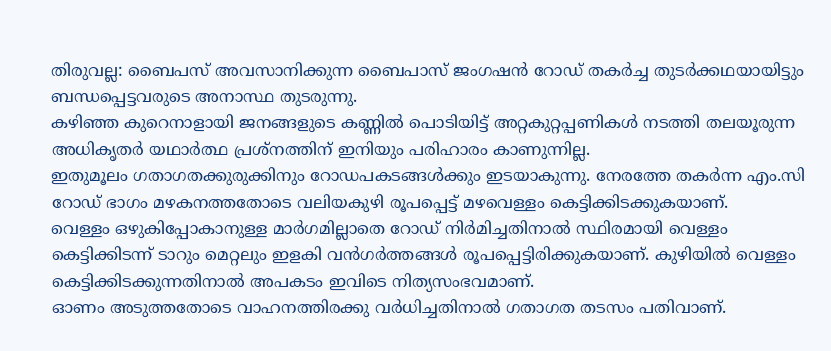തിരുവല്ല: ബൈപസ് അവസാനിക്കുന്ന ബൈപാസ് ജംഗഷൻ റോഡ് തകർച്ച തുടർക്കഥയായിട്ടും ബന്ധപ്പെട്ടവരുടെ അനാസ്ഥ തുടരുന്നു.
കഴിഞ്ഞ കുറെനാളായി ജനങ്ങളുടെ കണ്ണിൽ പൊടിയിട്ട് അറ്റകുറ്റപ്പണികൾ നടത്തി തലയൂരുന്ന അധികൃതർ യഥാർത്ഥ പ്രശ്നത്തിന് ഇനിയും പരിഹാരം കാണുന്നില്ല.
ഇതുമൂലം ഗതാഗതക്കുരുക്കിനും റോഡപകടങ്ങൾക്കും ഇടയാകുന്നു. നേരത്തേ തകർന്ന എം.സി റോഡ് ഭാഗം മഴകനത്തതോടെ വലിയകുഴി രൂപപ്പെട്ട് മഴവെള്ളം കെട്ടിക്കിടക്കുകയാണ്.
വെള്ളം ഒഴുകിപ്പോകാനുള്ള മാർഗമില്ലാതെ റോഡ് നിർമിച്ചതിനാൽ സ്ഥിരമായി വെള്ളം കെട്ടിക്കിടന്ന് ടാറും മെറ്റലും ഇളകി വൻഗർത്തങ്ങൾ രൂപപ്പെട്ടിരിക്കുകയാണ്. കുഴിയിൽ വെള്ളം കെട്ടിക്കിടക്കുന്നതിനാൽ അപകടം ഇവിടെ നിത്യസംഭവമാണ്.
ഓണം അടുത്തതോടെ വാഹനത്തിരക്കു വർധിച്ചതിനാൽ ഗതാഗത തടസം പതിവാണ്.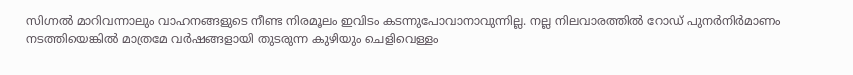സിഗ്നൽ മാറിവന്നാലും വാഹനങ്ങളുടെ നീണ്ട നിരമൂലം ഇവിടം കടന്നുപോവാനാവുന്നില്ല. നല്ല നിലവാരത്തിൽ റോഡ് പുനർനിർമാണം നടത്തിയെങ്കിൽ മാത്രമേ വർഷങ്ങളായി തുടരുന്ന കുഴിയും ചെളിവെള്ളം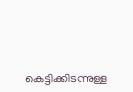കെട്ടിക്കിടന്നുള്ള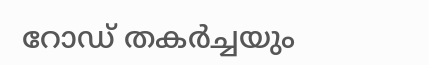റോഡ് തകർച്ചയും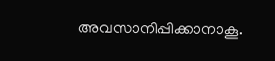അവസാനിപ്പിക്കാനാകൂ.